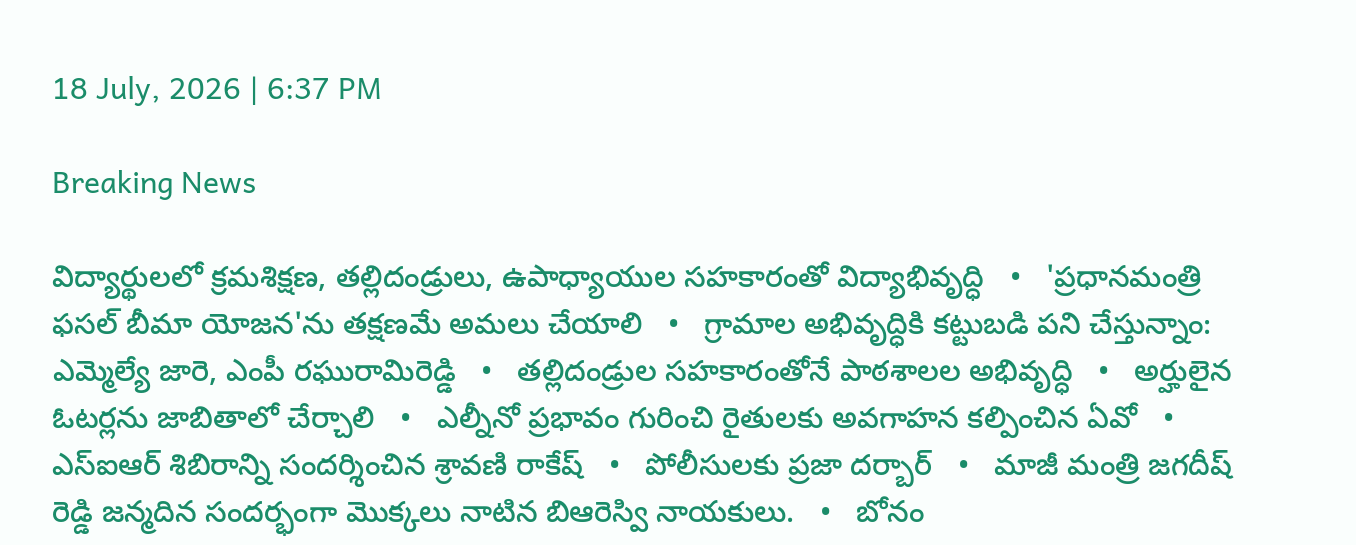18 July, 2026 | 6:37 PM

Breaking News

విద్యార్థులలో క్రమశిక్షణ, తల్లిదండ్రులు, ఉపాధ్యాయుల సహకారంతో విద్యాభివృద్ధి   •   'ప్రధానమంత్రి ఫసల్ బీమా యోజన'ను తక్షణమే అమలు చేయాలి   •   గ్రామాల అభివృద్ధికి కట్టుబడి పని చేస్తున్నాం: ఎమ్మెల్యే జారె, ఎంపీ రఘురామిరెడ్డి   •   తల్లిదండ్రుల సహకారంతోనే పాఠశాలల అభివృద్ధి   •   అర్హులైన ఓటర్లను జాబితాలో చేర్చాలి   •   ఎల్నీనో ప్రభావం గురించి రైతులకు అవగాహన కల్పించిన ఏవో   •   ఎస్ఐఆర్ శిబిరాన్ని సందర్శించిన శ్రావణి రాకేష్   •   పోలీసులకు ప్రజా దర్బార్   •   మాజీ మంత్రి జగదీష్ రెడ్డి జన్మదిన సందర్భంగా మొక్కలు నాటిన బిఆరెస్వి నాయకులు.   •   బోనం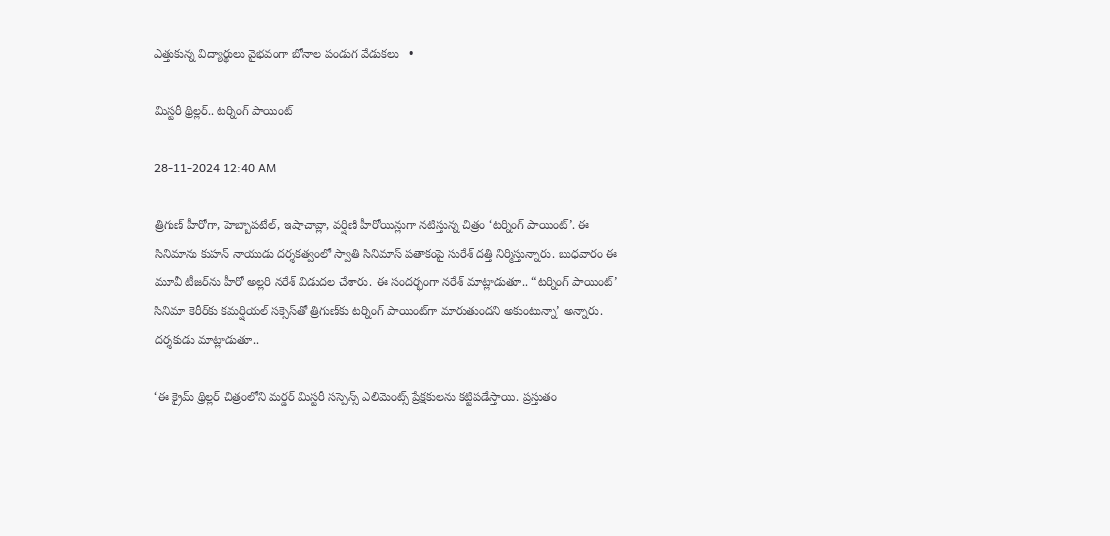ఎత్తుకున్న విద్యార్థులు వైభవంగా బోనాల పండుగ వేడుకలు   •

మిస్టరీ థ్రిల్లర్.. టర్నింగ్ పాయింట్

28-11-2024 12:40 AM

త్రిగుణ్ హీరోగా, హెబ్బాపటేల్, ఇషాచావ్లా, వర్షిణి హీరోయిన్లుగా నటిస్తున్న చిత్రం ‘టర్నింగ్ పాయింట్’. ఈ సినిమాను కుహన్ నాయుడు దర్శకత్వంలో స్వాతి సినిమాస్ పతాకంపై సురేశ్ దత్తి నిర్మిస్తున్నారు. బుధవారం ఈ మూవీ టీజర్‌ను హీరో అల్లరి నరేశ్ విడుదల చేశారు. ఈ సందర్భంగా నరేశ్ మాట్లాడుతూ.. “టర్నింగ్ పాయింట్’ సినిమా కెరీర్‌కు కమర్షియల్ సక్సెస్‌తో త్రిగుణ్‌కు టర్నింగ్ పాయింట్‌గా మారుతుందని అకుంటున్నా’ అన్నారు. దర్శకుడు మాట్లాడుతూ..

‘ఈ క్రైమ్ థ్రిల్లర్ చిత్రంలోని మర్డర్ మిస్టరీ సస్పెన్స్ ఎలిమెంట్స్ ప్రేక్షకులను కట్టిపడేస్తాయి. ప్రస్తుతం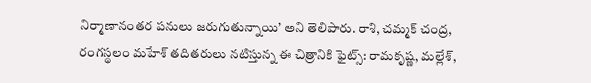నిర్మాణానంతర పనులు జరుగుతున్నాయి’ అని తెలిపారు. రాశి, చమ్మక్ చంద్ర, రంగస్థలం మహేశ్ తదితరులు నటిస్తున్న ఈ చిత్రానికి ఫైట్స్: రామకృష్ణ, మల్లేశ్,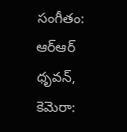సంగీతం: ఆర్‌ఆర్ ధృవన్, కెమెరా: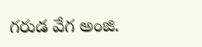గరుడ వేగ అంజి.